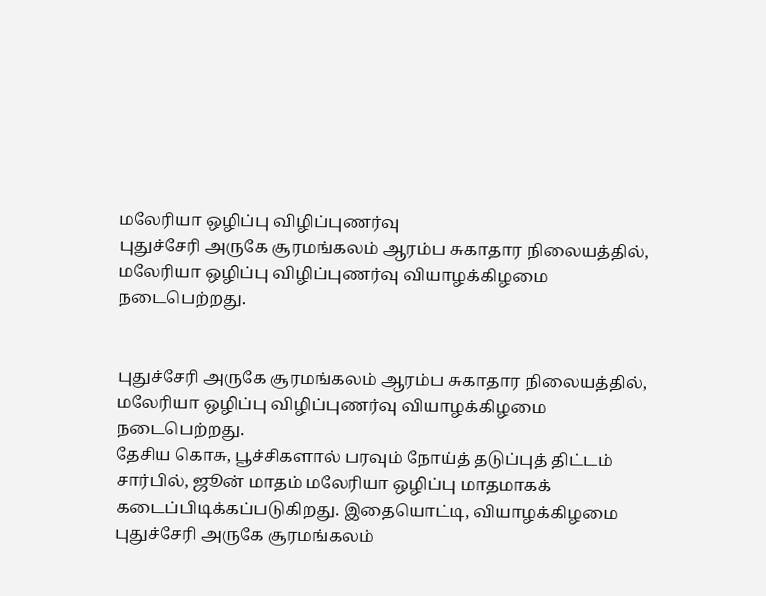மலேரியா ஒழிப்பு விழிப்புணர்வு
புதுச்சேரி அருகே சூரமங்கலம் ஆரம்ப சுகாதார நிலையத்தில், மலேரியா ஒழிப்பு விழிப்புணர்வு வியாழக்கிழமை நடைபெற்றது.


புதுச்சேரி அருகே சூரமங்கலம் ஆரம்ப சுகாதார நிலையத்தில், மலேரியா ஒழிப்பு விழிப்புணர்வு வியாழக்கிழமை நடைபெற்றது.
தேசிய கொசு, பூச்சிகளால் பரவும் நோய்த் தடுப்புத் திட்டம் சார்பில், ஜூன் மாதம் மலேரியா ஒழிப்பு மாதமாகக் கடைப்பிடிக்கப்படுகிறது. இதையொட்டி, வியாழக்கிழமை புதுச்சேரி அருகே சூரமங்கலம்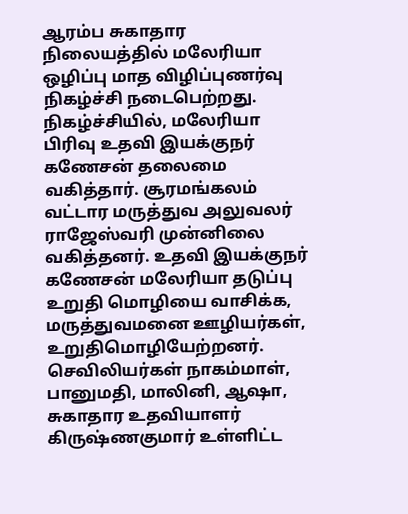ஆரம்ப சுகாதார நிலையத்தில் மலேரியா ஒழிப்பு மாத விழிப்புணர்வு நிகழ்ச்சி நடைபெற்றது.
நிகழ்ச்சியில், மலேரியா பிரிவு உதவி இயக்குநர் கணேசன் தலைமை வகித்தார். சூரமங்கலம் வட்டார மருத்துவ அலுவலர் ராஜேஸ்வரி முன்னிலை வகித்தனர். உதவி இயக்குநர் கணேசன் மலேரியா தடுப்பு உறுதி மொழியை வாசிக்க, மருத்துவமனை ஊழியர்கள், உறுதிமொழியேற்றனர்.
செவிலியர்கள் நாகம்மாள், பானுமதி, மாலினி, ஆஷா, சுகாதார உதவியாளர் கிருஷ்ணகுமார் உள்ளிட்ட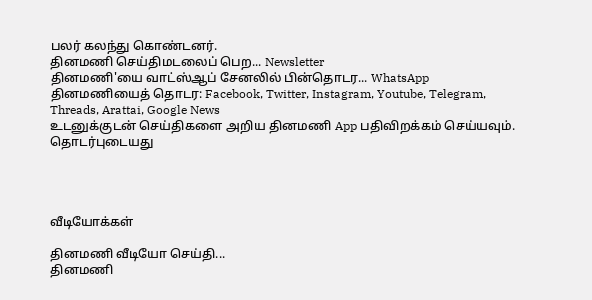பலர் கலந்து கொண்டனர்.
தினமணி செய்திமடலைப் பெற... Newsletter
தினமணி'யை வாட்ஸ்ஆப் சேனலில் பின்தொடர... WhatsApp
தினமணியைத் தொடர: Facebook, Twitter, Instagram, Youtube, Telegram, Threads, Arattai, Google News
உடனுக்குடன் செய்திகளை அறிய தினமணி App பதிவிறக்கம் செய்யவும்.
தொடர்புடையது




வீடியோக்கள்

தினமணி வீடியோ செய்தி...
தினமணி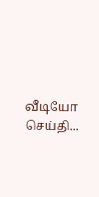வீடியோ செய்தி...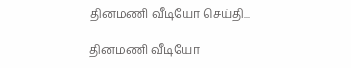தினமணி வீடியோ செய்தி...

தினமணி வீடியோ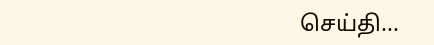செய்தி...